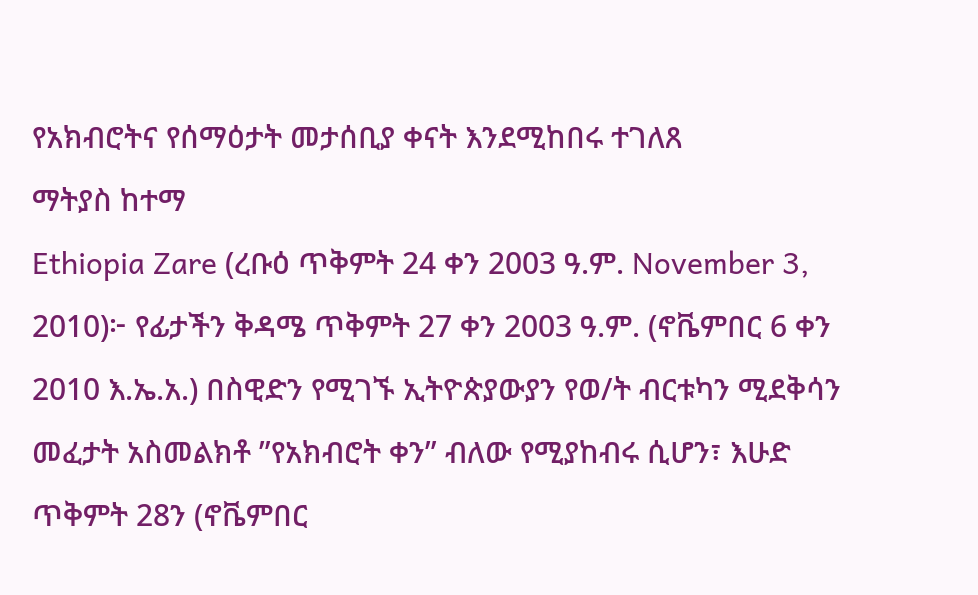የአክብሮትና የሰማዕታት መታሰቢያ ቀናት እንደሚከበሩ ተገለጸ
ማትያስ ከተማ
Ethiopia Zare (ረቡዕ ጥቅምት 24 ቀን 2003 ዓ.ም. November 3, 2010)፦ የፊታችን ቅዳሜ ጥቅምት 27 ቀን 2003 ዓ.ም. (ኖቬምበር 6 ቀን 2010 እ.ኤ.አ.) በስዊድን የሚገኙ ኢትዮጵያውያን የወ/ት ብርቱካን ሚደቅሳን መፈታት አስመልክቶ ”የአክብሮት ቀን” ብለው የሚያከብሩ ሲሆን፣ እሁድ ጥቅምት 28ን (ኖቬምበር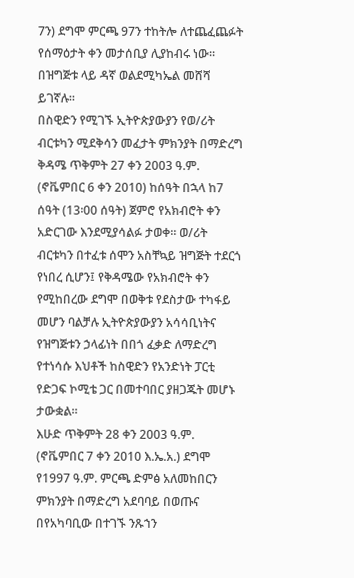7ን) ደግሞ ምርጫ 97ን ተከትሎ ለተጨፈጨፉት የሰማዕታት ቀን መታሰቢያ ሊያከብሩ ነው። በዝግጅቱ ላይ ዳኛ ወልደሚካኤል መሸሻ ይገኛሉ።
በስዊድን የሚገኙ ኢትዮጵያውያን የወ/ሪት ብርቱካን ሚደቅሳን መፈታት ምክንያት በማድረግ ቅዳሜ ጥቅምት 27 ቀን 2003 ዓ.ም. (ኖቬምበር 6 ቀን 2010) ከሰዓት በኋላ ከ7 ሰዓት (13፡00 ሰዓት) ጀምሮ የአክብሮት ቀን አድርገው እንደሚያሳልፉ ታወቀ። ወ/ሪት ብርቱካን በተፈቱ ሰሞን አስቸኳይ ዝግጅት ተደርጎ የነበረ ሲሆን፤ የቅዳሜው የአክብሮት ቀን የሚከበረው ደግሞ በወቅቱ የደስታው ተካፋይ መሆን ባልቻሉ ኢትዮጵያውያን አሳሳቢነትና የዝግጅቱን ኃላፊነት በበጎ ፈቃድ ለማድረግ የተነሳሱ እህቶች ከስዊድን የአንድነት ፓርቲ የድጋፍ ኮሚቴ ጋር በመተባበር ያዘጋጁት መሆኑ ታውቋል።
እሁድ ጥቅምት 28 ቀን 2003 ዓ.ም. (ኖቬምበር 7 ቀን 2010 እ.ኤ.አ.) ደግሞ የ1997 ዓ.ም. ምርጫ ድምፅ አለመከበርን ምክንያት በማድረግ አደባባይ በወጡና በየአካባቢው በተገኙ ንጹኀን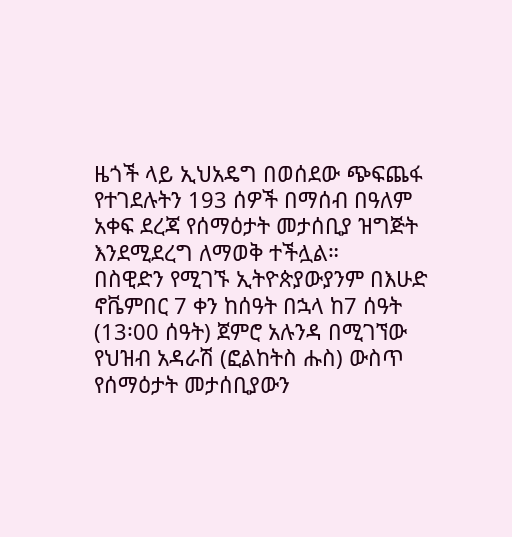ዜጎች ላይ ኢህአዴግ በወሰደው ጭፍጨፋ የተገደሉትን 193 ሰዎች በማሰብ በዓለም አቀፍ ደረጃ የሰማዕታት መታሰቢያ ዝግጅት እንደሚደረግ ለማወቅ ተችሏል።
በስዊድን የሚገኙ ኢትዮጵያውያንም በእሁድ ኖቬምበር 7 ቀን ከሰዓት በኋላ ከ7 ሰዓት (13፡00 ሰዓት) ጀምሮ አሉንዳ በሚገኘው የህዝብ አዳራሽ (ፎልከትስ ሑስ) ውስጥ የሰማዕታት መታሰቢያውን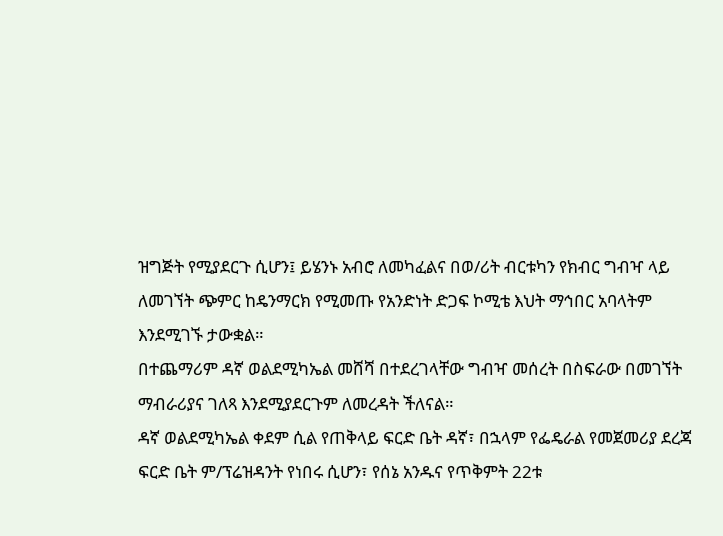ዝግጅት የሚያደርጉ ሲሆን፤ ይሄንኑ አብሮ ለመካፈልና በወ/ሪት ብርቱካን የክብር ግብዣ ላይ ለመገኘት ጭምር ከዴንማርክ የሚመጡ የአንድነት ድጋፍ ኮሚቴ እህት ማኅበር አባላትም እንደሚገኙ ታውቋል።
በተጨማሪም ዳኛ ወልደሚካኤል መሸሻ በተደረገላቸው ግብዣ መሰረት በስፍራው በመገኘት ማብራሪያና ገለጻ እንደሚያደርጉም ለመረዳት ችለናል።
ዳኛ ወልደሚካኤል ቀደም ሲል የጠቅላይ ፍርድ ቤት ዳኛ፣ በኋላም የፌዴራል የመጀመሪያ ደረጃ ፍርድ ቤት ም/ፕሬዝዳንት የነበሩ ሲሆን፣ የሰኔ አንዱና የጥቅምት 22ቱ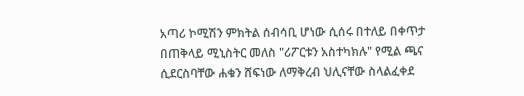አጣሪ ኮሚሽን ምክትል ሰብሳቢ ሆነው ሲሰሩ በተለይ በቀጥታ በጠቅላይ ሚኒስትር መለስ "ሪፖርቱን አስተካክሉ" የሚል ጫና ሲደርስባቸው ሐቁን ሸፍነው ለማቅረብ ህሊናቸው ስላልፈቀደ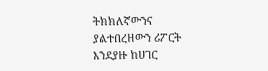ትክክለኛውንና ያልተበረዘውን ሪፖርት እንደያዙ ከሀገር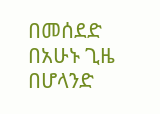በመሰደድ በአሁኑ ጊዜ በሆላንድ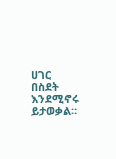ሀገር በስደት እንደሚኖሩ ይታወቃል።